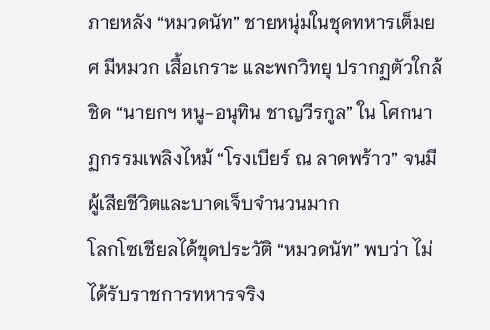ภายหลัง “หมวดนัท” ชายหนุ่มในชุดทหารเต็มยศ มีหมวก เสื้อเกราะ และพกวิทยุ ปรากฏตัวใกล้ชิด “นายกฯ หนู-อนุทิน ชาญวีรกูล” ใน โศกนาฏกรรมเพลิงไหม้ “โรงเบียร์ ณ ลาดพร้าว” จนมีผู้เสียชีวิตและบาดเจ็บจำนวนมาก
โลกโซเชียลได้ขุดประวัติ “หมวดนัท” พบว่า ไม่ได้รับราชการทหารจริง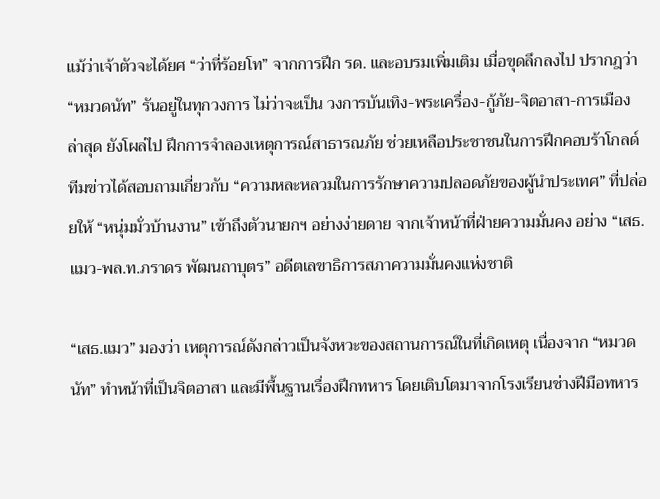แม้ว่าเจ้าตัวจะได้ยศ “ว่าที่ร้อยโท” จากการฝึก รด. และอบรมเพิ่มเติม เมื่อขุดลึกลงไป ปรากฎว่า “หมวดนัท” รันอยู่ในทุกวงการ ไม่ว่าจะเป็น วงการบันเทิง-พระเครื่อง-กู้ภัย-จิตอาสา-การเมือง ล่าสุด ยังโผล่ไป ฝึกการจำลองเหตุการณ์สาธารณภัย ช่วยเหลือประชาชนในการฝึกคอบร้าโกลด์
ทีมข่าวได้สอบถามเกี่ยวกับ “ความหละหลวมในการรักษาความปลอดภัยของผู้นำประเทศ” ที่ปล่อยให้ “หนุ่มมั่วบ้านงาน” เข้าถึงตัวนายกฯ อย่างง่ายดาย จากเจ้าหน้าที่ฝ่ายความมั่นคง อย่าง “เสธ.แมว-พล.ท.ภราดร พัฒนถาบุตร” อดีตเลขาธิการสภาความมั่นคงแห่งชาติ

“เสธ.แมว” มองว่า เหตุการณ์ดังกล่าวเป็นจังหวะของสถานการณ์ในที่เกิดเหตุ เนื่องจาก “หมวดนัท” ทำหน้าที่เป็นจิตอาสา และมีพื้นฐานเรื่องฝึกทหาร โดยเติบโตมาจากโรงเรียนช่างฝีมือทหาร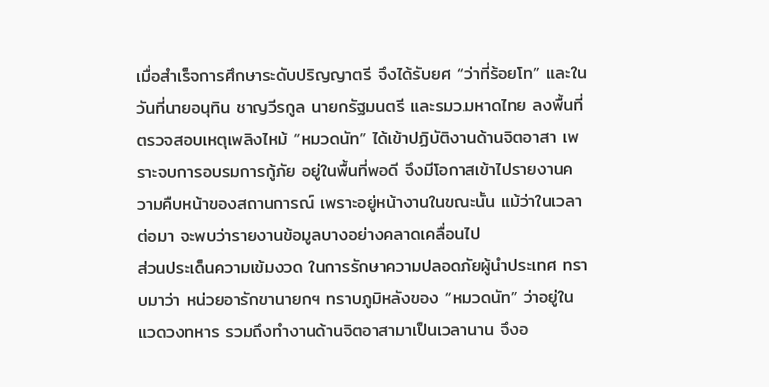เมื่อสำเร็จการศึกษาระดับปริญญาตรี จึงได้รับยศ “ว่าที่ร้อยโท” และในวันที่นายอนุทิน ชาญวีรกูล นายกรัฐมนตรี และรมว.มหาดไทย ลงพื้นที่ตรวจสอบเหตุเพลิงไหม้ “หมวดนัท” ได้เข้าปฏิบัติงานด้านจิตอาสา เพราะจบการอบรมการกู้ภัย อยู่ในพื้นที่พอดี จึงมีโอกาสเข้าไปรายงานความคืบหน้าของสถานการณ์ เพราะอยู่หน้างานในขณะนั้น แม้ว่าในเวลาต่อมา จะพบว่ารายงานข้อมูลบางอย่างคลาดเคลื่อนไป
ส่วนประเด็นความเข้มงวด ในการรักษาความปลอดภัยผู้นำประเทศ ทราบมาว่า หน่วยอารักขานายกฯ ทราบภูมิหลังของ “หมวดนัท” ว่าอยู่ในแวดวงทหาร รวมถึงทำงานด้านจิตอาสามาเป็นเวลานาน จึงอ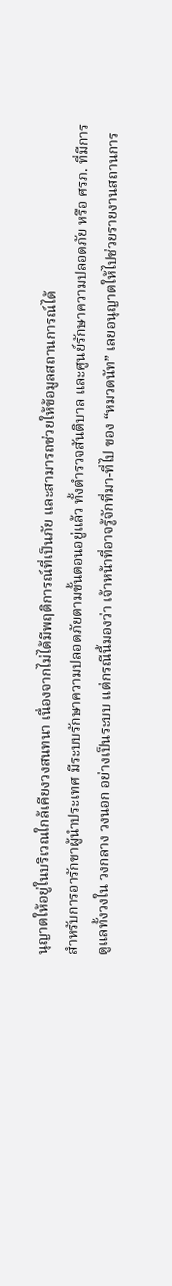นุญาตให้อยู่ในบริเวณใกล้เคียงวงสนทนา เนื่องจากไม่ได้มีพฤติการณ์ที่เป็นภัย และสามารถช่วยให้ข้อมูลสถานการณ์ได้
สำหรับการอารักขาผู้นำประเทศ มีระบบรักษาความปลอดภัยตามขั้นตอนอยู่แล้ว ทั้งตำรวจสันติบาล และศูนย์รักษาความปลอดภัย หรือ ศรภ. ที่มีการดูแลทั้งวงใน วงกลาง วงนอก อย่างเป็นระบบ แต่กรณีนี้มองว่า เจ้าหน้าที่อาจรู้จักที่มา-ที่ไป ของ “หมวดนัท” เลยอนุญาตให้ไปช่วยรายงานสถานการ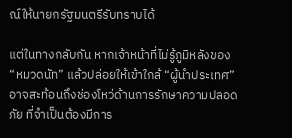ณ์ให้นายกรัฐมนตรีรับทราบได้

แต่ในทางกลับกัน หากเจ้าหน้าที่ไม่รู้ภูมิหลังของ “หมวดนัท” แล้วปล่อยให้เข้าใกล้ “ผู้นำประเทศ” อาจสะท้อนถึงช่องโหว่ด้านการรักษาความปลอดภัย ที่จำเป็นต้องมีการ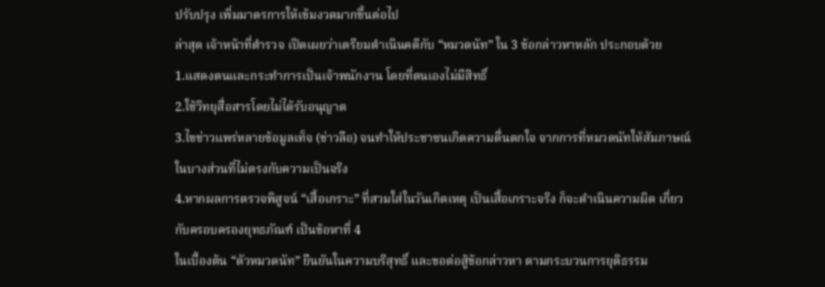ปรับปรุง เพิ่มมาตรการให้เข้มงวดมากขึ้นต่อไป
ล่าสุด เจ้าหน้าที่ตำรวจ เปิดเผยว่าเตรียมดำเนินคดีกับ “หมวดนัท” ใน 3 ข้อกล่าวหาหลัก ประกอบด้วย
1.แสดงตนและกระทำการเป็นเจ้าพนักงาน โดยที่ตนเองไม่มีสิทธิ์
2.ใช้วิทยุสื่อสารโดยไม่ได้รับอนุญาต
3.ไขข่าวแพร่หลายข้อมูลเท็จ (ข่าวลือ) จนทำให้ประชาชนเกิดความตื่นตกใจ จากการที่หมวดนัทให้สัมภาษณ์ในบางส่วนที่ไม่ตรงกับความเป็นจริง
4.หากผลการตรวจพิสูจน์ “เสื้อเกราะ” ที่สวมใส่ในวันเกิดเหตุ เป็นเสื้อเกราะจริง ก็จะดำเนินความผิด เกี่ยวกับครอบครองยุทธภัณฑ์ เป็นข้อหาที่ 4
ในเบื้องต้น “ตัวหมวดนัท” ยืนยันในความบริสุทธิ์ และขอต่อสู้ข้อกล่าวหา ตามกระบวนการยุติธรรม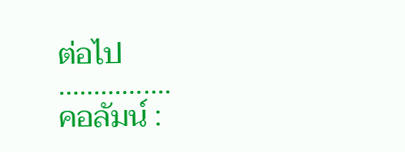ต่อไป
…………….
คอลัมน์ :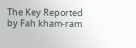The Key Reported by Fah kham-ram